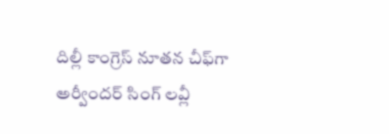దిల్లీ కాంగ్రెస్‌ ‌నూతన చీఫ్‌గా అర్వీందర్‌ ‌సింగ్‌ ‌లవ్లీ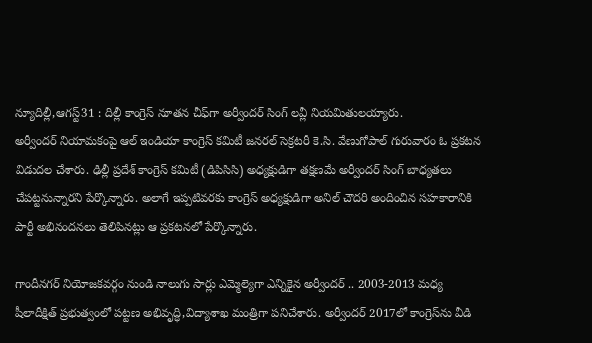న్యూదిల్లీ,ఆగస్ట్31 : దిల్లీ కాంగ్రెస్‌ ‌నూతన చీఫ్‌గా అర్వీందర్‌ ‌సింగ్‌ ‌లవ్లీ నియమితులయ్యారు. అర్వీందర్‌ ‌నియామకంపై ఆల్‌ ఇం‌డియా కాంగ్రెస్‌ ‌కమిటీ జనరల్‌ ‌సెక్రటరీ కె.సి. వేణుగోపాల్‌ ‌గురువారం ఓ ప్రకటన విడుదల చేశారు. ఢిల్లీ ప్రదేశ్‌ ‌కాంగ్రెస్‌ ‌కమిటీ (డిపిసిసి) అధ్యక్షుడిగా తక్షణమే అర్వీందర్‌ ‌సింగ్‌ ‌బాధ్యతలు చేపట్టనున్నారని పేర్కొన్నారు. అలాగే ఇప్పటివరకు కాంగ్రెస్‌ అధ్యక్షుడిగా అనిల్‌ ‌చౌదరి అందించిన సహకారానికి పార్టీ అభినందనలు తెలిపినట్లు ఆ ప్రకటనలో పేర్కొన్నారు.

గాందీనగర్‌ ‌నియోజకవర్గం నుండి నాలుగు సార్లు ఎమ్మెల్యెగా ఎన్నికైన అర్వీందర్‌ .. 2003-2013 మధ్య షీలాదీక్షిత్‌ ‌ప్రభుత్వంలో పట్టణ అభివృద్ధి,విద్యాశాఖ మంత్రిగా పనిచేశారు. అర్వీందర్‌ 2017లో కాంగ్రెస్‌ను వీడి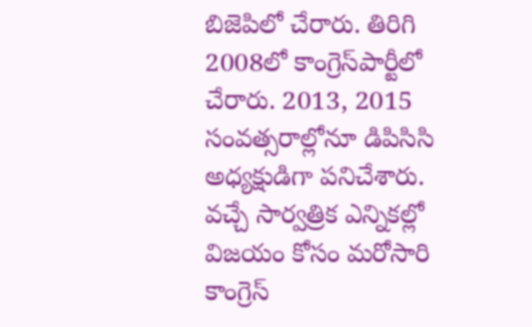బిజెపిలో చేరారు. తిరిగి 2008లో కాంగ్రెస్‌పార్టీలో చేరారు. 2013, 2015 సంవత్సరాల్లోనూ డిపిసిసి అధ్యక్షుడిగా పనిచేశారు. వచ్చే సార్వత్రిక ఎన్నికల్లో విజయం కోసం మరోసారి కాంగ్రెస్‌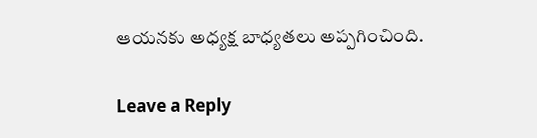ఆయనకు అధ్యక్ష బాధ్యతలు అప్పగించింది.

Leave a Reply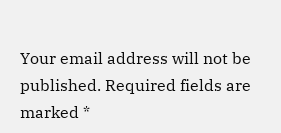Your email address will not be published. Required fields are marked *